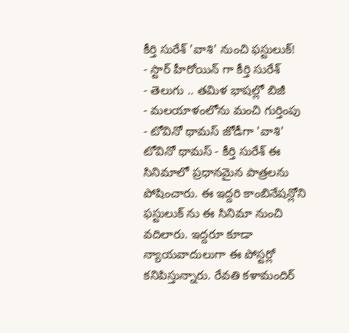కీర్తి సురేశ్ 'వాశి' నుంచి ఫస్టులుక్!
- స్టార్ హీరోయిన్ గా కీర్తి సురేశ్
- తెలుగు .. తమిళ భాషల్లో బిజీ
- మలయాళంలోను మంచి గుర్తింపు
- టోవినో థామస్ జోడీగా 'వాశి'
టోవినో థామస్ - కీర్తి సురేశ్ ఈ సినిమాలో ప్రధానమైన పాత్రలను పోషించారు. ఈ ఇద్దరి కాంబినేషన్లోని ఫస్టులుక్ ను ఈ సినిమా నుంచి వదిలారు. ఇద్దరూ కూడా న్యాయవాదులుగా ఈ పోస్టర్లో కనిపిస్తున్నారు. రేవతి కళామందిర్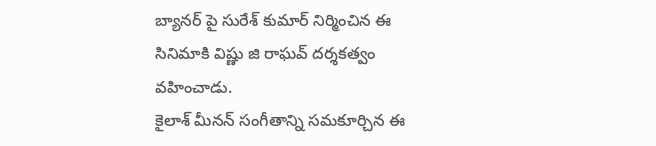బ్యానర్ పై సురేశ్ కుమార్ నిర్మించిన ఈ సినిమాకి విష్ణు జి రాఘవ్ దర్శకత్వం వహించాడు.
కైలాశ్ మీనన్ సంగీతాన్ని సమకూర్చిన ఈ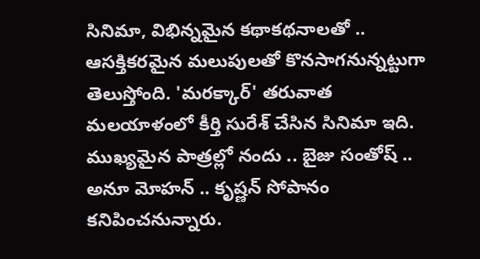సినిమా, విభిన్నమైన కథాకథనాలతో .. ఆసక్తికరమైన మలుపులతో కొనసాగనున్నట్టుగా తెలుస్తోంది. 'మరక్కార్' తరువాత మలయాళంలో కీర్తి సురేశ్ చేసిన సినిమా ఇది. ముఖ్యమైన పాత్రల్లో నందు .. బైజు సంతోష్ .. అనూ మోహన్ .. కృష్ణన్ సోపానం కనిపించనున్నారు.